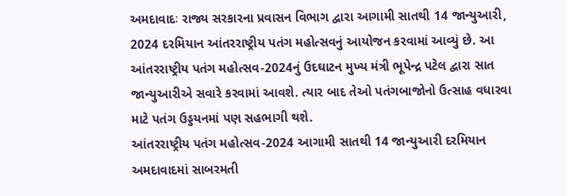અમદાવાદઃ રાજ્ય સરકારના પ્રવાસન વિભાગ દ્વારા આગામી સાતથી 14 જાન્યુઆરી, 2024 દરમિયાન આંતરરાષ્ટ્રીય પતંગ મહોત્સવનું આયોજન કરવામાં આવ્યું છે. આ આંતરરાષ્ટ્રીય પતંગ મહોત્સવ-2024નું ઉદઘાટન મુખ્ય મંત્રી ભૂપેન્દ્ર પટેલ દ્વારા સાત જાન્યુઆરીએ સવારે કરવામાં આવશે. ત્યાર બાદ તેઓ પતંગબાજોનો ઉત્સાહ વધારવા માટે પતંગ ઉડ્ડયનમાં પણ સહભાગી થશે.
આંતરરાષ્ટ્રીય પતંગ મહોત્સવ-2024 આગામી સાતથી 14 જાન્યુઆરી દરમિયાન અમદાવાદમાં સાબરમતી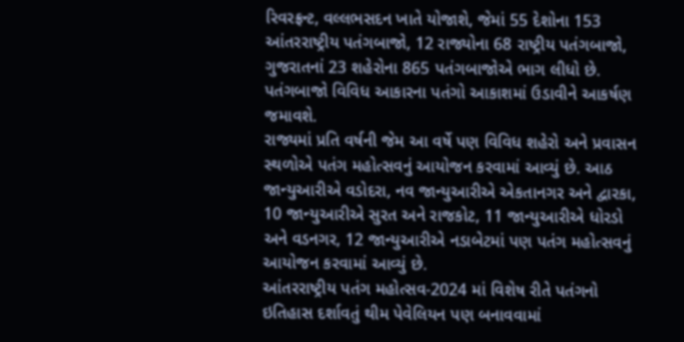રિવરફ્રન્ટ, વલ્લભસદન ખાતે યોજાશે, જેમાં 55 દેશોના 153 આંતરરાષ્ટ્રીય પતંગબાજો, 12 રાજ્યોના 68 રાષ્ટ્રીય પતંગબાજો, ગુજરાતનાં 23 શહેરોના 865 પતંગબાજોએ ભાગ લીધો છે. પતંગબાજો વિવિધ આકારના પતંગો આકાશમાં ઉડાવીને આકર્ષણ જમાવશે.
રાજ્યમાં પ્રતિ વર્ષની જેમ આ વર્ષે પણ વિવિધ શહેરો અને પ્રવાસન સ્થળોએ પતંગ મહોત્સવનું આયોજન કરવામાં આવ્યું છે. આઠ જાન્યુઆરીએ વડોદરા, નવ જાન્યુઆરીએ એકતાનગર અને દ્વારકા, 10 જાન્યુઆરીએ સુરત અને રાજકોટ, 11 જાન્યુઆરીએ ધોરડો અને વડનગર, 12 જાન્યુઆરીએ નડાબેટમાં પણ પતંગ મહોત્સવનું આયોજન કરવામાં આવ્યું છે.
આંતરરાષ્ટ્રીય પતંગ મહોત્સવ-2024 માં વિશેષ રીતે પતંગનો ઇતિહાસ દર્શાવતું થીમ પેવેલિયન પણ બનાવવામાં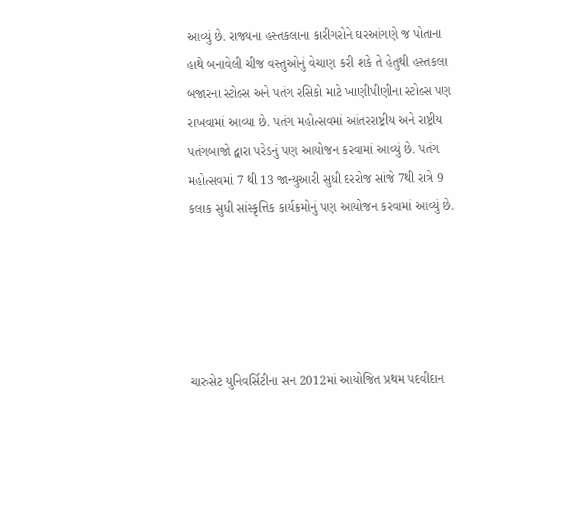આવ્યું છે. રાજ્યના હસ્તકલાના કારીગરોને ઘરઆંગણે જ પોતાના હાથે બનાવેલી ચીજ વસ્તુઓનું વેચાણ કરી શકે તે હેતુથી હસ્તકલા બજારના સ્ટોલ્સ અને પતંગ રસિકો માટે ખાણીપીણીના સ્ટોલ્સ પણ રાખવામાં આવ્યા છે. પતંગ મહોત્સવમાં આંતરરાષ્ટ્રીય અને રાષ્ટ્રીય પતંગબાજો દ્વારા પરેડનું પણ આયોજન કરવામાં આવ્યું છે. પતંગ મહોત્સવમાં 7 થી 13 જાન્યુઆરી સુધી દરરોજ સાંજે 7થી રાત્રે 9 કલાક સુધી સાંસ્કૃત્તિક કાર્યક્રમોનું પણ આયોજન કરવામાં આવ્યું છે.





ચારુસેટ યુનિવર્સિટીના સન 2012માં આયોજિત પ્રથમ પદવીદાન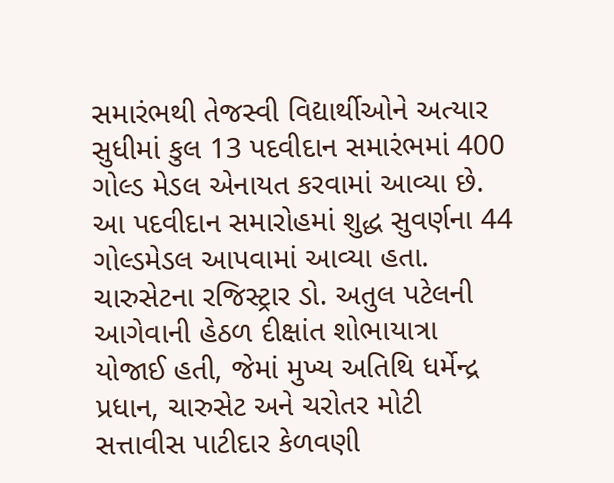સમારંભથી તેજસ્વી વિદ્યાર્થીઓને અત્યાર સુધીમાં કુલ 13 પદવીદાન સમારંભમાં 400 ગોલ્ડ મેડલ એનાયત કરવામાં આવ્યા છે. આ પદવીદાન સમારોહમાં શુદ્ધ સુવર્ણના 44 ગોલ્ડમેડલ આપવામાં આવ્યા હતા. ચારુસેટના રજિસ્ટ્રાર ડો. અતુલ પટેલની આગેવાની હેઠળ દીક્ષાંત શોભાયાત્રા યોજાઈ હતી, જેમાં મુખ્ય અતિથિ ધર્મેન્દ્ર પ્રધાન, ચારુસેટ અને ચરોતર મોટી સત્તાવીસ પાટીદાર કેળવણી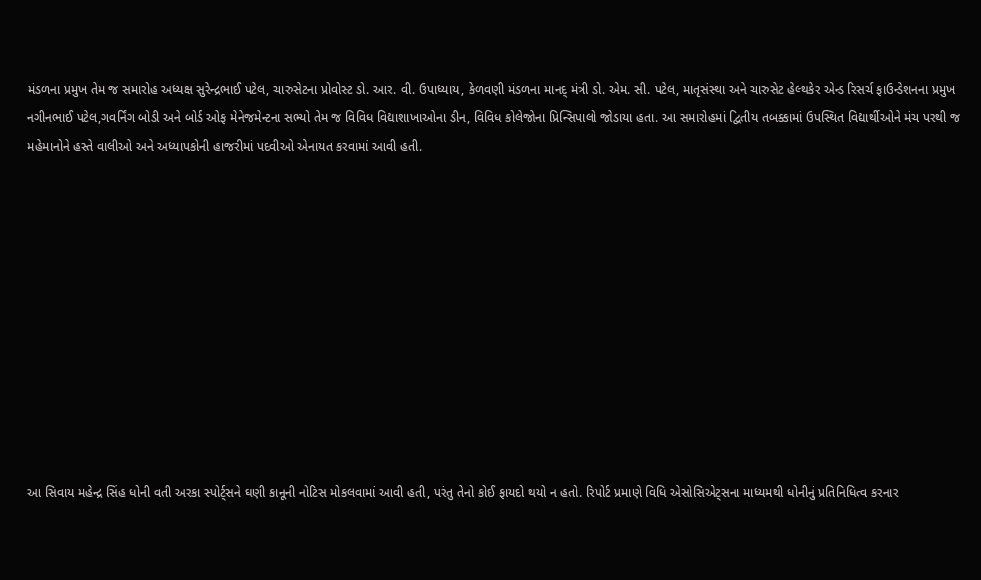મંડળના પ્રમુખ તેમ જ સમારોહ અધ્યક્ષ સુરેન્દ્રભાઈ પટેલ, ચારુસેટના પ્રોવોસ્ટ ડો. આર. વી. ઉપાધ્યાય, કેળવણી મંડળના માનદ્ મંત્રી ડો. એમ. સી. પટેલ, માતૃસંસ્થા અને ચારુસેટ હેલ્થકેર એન્ડ રિસર્ચ ફાઉન્ડેશનના પ્રમુખ નગીનભાઈ પટેલ,ગવર્નિંગ બોડી અને બોર્ડ ઓફ મેનેજમેન્ટના સભ્યો તેમ જ વિવિધ વિદ્યાશાખાઓના ડીન, વિવિધ કોલેજોના પ્રિન્સિપાલો જોડાયા હતા. આ સમારોહમાં દ્વિતીય તબક્કામાં ઉપસ્થિત વિદ્યાર્થીઓને મંચ પરથી જ મહેમાનોને હસ્તે વાલીઓ અને અધ્યાપકોની હાજરીમાં પદવીઓ એનાયત કરવામાં આવી હતી.











આ સિવાય મહેન્દ્ર સિંહ ધોની વતી અરકા સ્પોર્ટ્સને ઘણી કાનૂની નોટિસ મોકલવામાં આવી હતી, પરંતુ તેનો કોઈ ફાયદો થયો ન હતો. રિપોર્ટ પ્રમાણે વિધિ એસોસિએટ્સના માધ્યમથી ધોનીનું પ્રતિનિધિત્વ કરનાર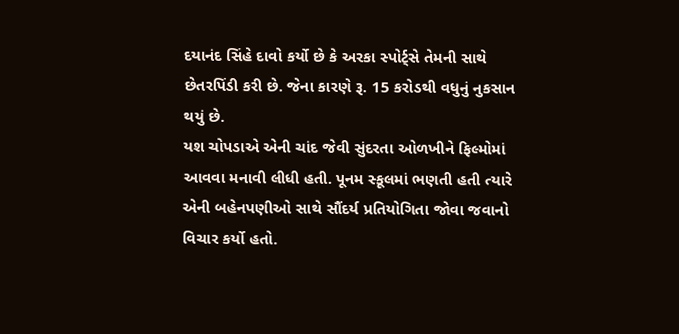દયાનંદ સિંહે દાવો કર્યો છે કે અરકા સ્પોર્ટ્સે તેમની સાથે છેતરપિંડી કરી છે. જેના કારણે રૂ. 15 કરોડથી વધુનું નુકસાન થયું છે.
યશ ચોપડાએ એની ચાંદ જેવી સુંદરતા ઓળખીને ફિલ્મોમાં આવવા મનાવી લીધી હતી. પૂનમ સ્કૂલમાં ભણતી હતી ત્યારે એની બહેનપણીઓ સાથે સૌંદર્ય પ્રતિયોગિતા જોવા જવાનો વિચાર કર્યો હતો.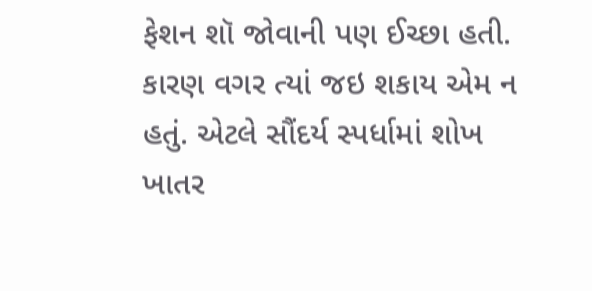ફેશન શૉ જોવાની પણ ઈચ્છા હતી. કારણ વગર ત્યાં જઇ શકાય એમ ન હતું. એટલે સૌંદર્ય સ્પર્ધામાં શોખ ખાતર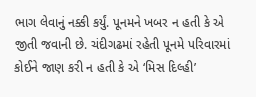ભાગ લેવાનું નક્કી કર્યું. પૂનમને ખબર ન હતી કે એ જીતી જવાની છે. ચંદીગઢમાં રહેતી પૂનમે પરિવારમાં કોઈને જાણ કરી ન હતી કે એ ‘મિસ દિલ્હી’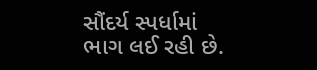સૌંદર્ય સ્પર્ધામાં ભાગ લઈ રહી છે.